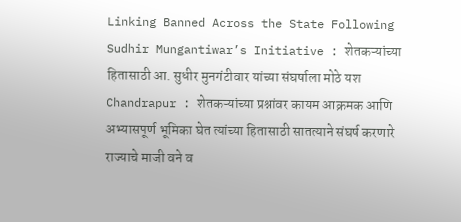Linking Banned Across the State Following Sudhir Mungantiwar’s Initiative : शेतकऱ्यांच्या हितासाठी आ. सुधीर मुनगंटीवार यांच्या संघर्षाला मोठे यश
Chandrapur : शेतकऱ्यांच्या प्रश्नांवर कायम आक्रमक आणि अभ्यासपूर्ण भूमिका घेत त्यांच्या हितासाठी सातत्याने संघर्ष करणारे राज्याचे माजी वने व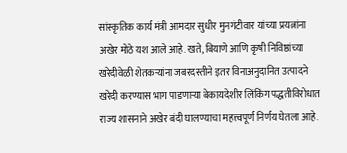सांस्कृतिक कार्य मंत्री आमदार सुधीर मुनगंटीवार यांच्या प्रयत्नांना अखेर मोठे यश आले आहे. खते, बियाणे आणि कृषी निविष्ठांच्या खरेदीवेळी शेतकऱ्यांना जबरदस्तीने इतर विनाअनुदानित उत्पादने खरेदी करण्यास भाग पाडणाऱ्या बेकायदेशीर लिंकिंग पद्धतीविरोधात राज्य शासनाने अखेर बंदी घालण्याचा महत्त्वपूर्ण निर्णय घेतला आहे.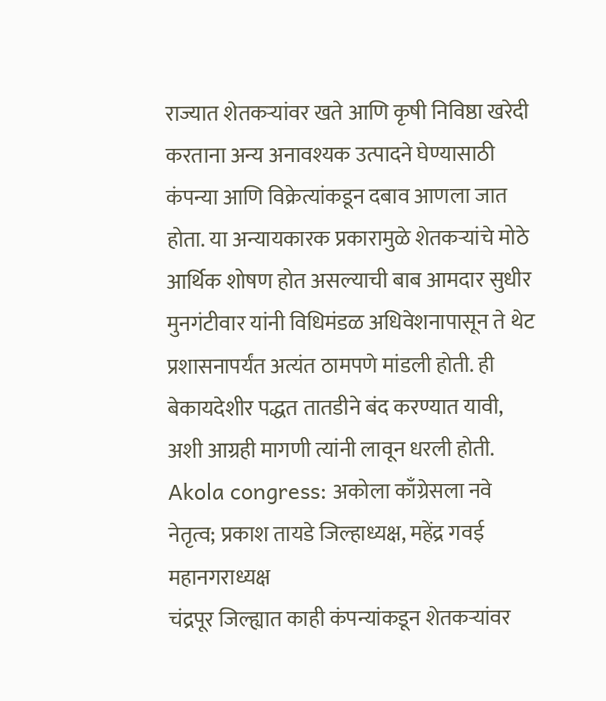राज्यात शेतकऱ्यांवर खते आणि कृषी निविष्ठा खरेदी करताना अन्य अनावश्यक उत्पादने घेण्यासाठी कंपन्या आणि विक्रेत्यांकडून दबाव आणला जात होता. या अन्यायकारक प्रकारामुळे शेतकऱ्यांचे मोठे आर्थिक शोषण होत असल्याची बाब आमदार सुधीर मुनगंटीवार यांनी विधिमंडळ अधिवेशनापासून ते थेट प्रशासनापर्यंत अत्यंत ठामपणे मांडली होती. ही बेकायदेशीर पद्धत तातडीने बंद करण्यात यावी, अशी आग्रही मागणी त्यांनी लावून धरली होती.
Akola congress: अकोला काँग्रेसला नवे नेतृत्व; प्रकाश तायडे जिल्हाध्यक्ष, महेंद्र गवई महानगराध्यक्ष
चंद्रपूर जिल्ह्यात काही कंपन्यांकडून शेतकऱ्यांवर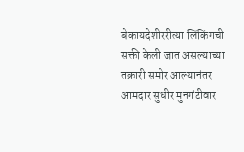बेकायदेशीररीत्या लिंकिंगची सक्ती केली जात असल्याच्या तक्रारी समोर आल्यानंतर आमदार सुधीर मुनगंटीवार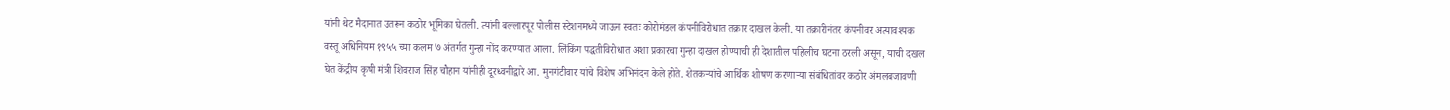यांनी थेट मैदानात उतरून कठोर भूमिका घेतली. त्यांनी बल्लारपूर पोलीस स्टेशनमध्ये जाऊन स्वतः कोरोमंडल कंपनीविरोधात तक्रार दाखल केली. या तक्रारीनंतर कंपनीवर अत्यावश्यक वस्तू अधिनियम १९५५ च्या कलम ७ अंतर्गत गुन्हा नोंद करण्यात आला. लिंकिंग पद्धतीविरोधात अशा प्रकारचा गुन्हा दाखल होण्याची ही देशातील पहिलीच घटना ठरली असून, याची दखल घेत केंद्रीय कृषी मंत्री शिवराज सिंह चौहान यांनीही दूरध्वनीद्वारे आ. मुनगंटीवार यांचे विशेष अभिनंदन केले होते. शेतकऱ्यांचे आर्थिक शोषण करणाऱ्या संबंधितांवर कठोर अंमलबजावणी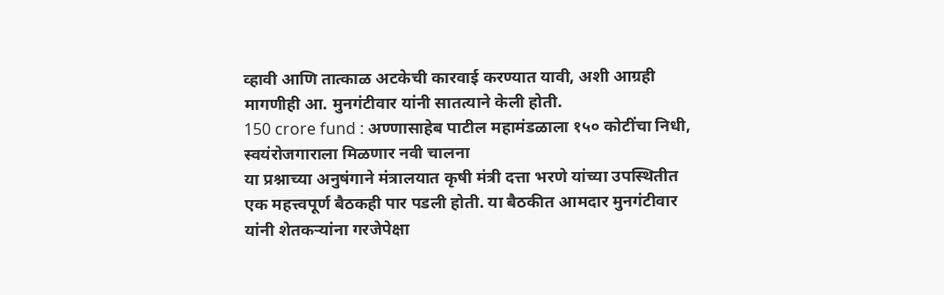व्हावी आणि तात्काळ अटकेची कारवाई करण्यात यावी, अशी आग्रही मागणीही आ. मुनगंटीवार यांनी सातत्याने केली होती.
150 crore fund : अण्णासाहेब पाटील महामंडळाला १५० कोटींचा निधी, स्वयंरोजगाराला मिळणार नवी चालना
या प्रश्नाच्या अनुषंगाने मंत्रालयात कृषी मंत्री दत्ता भरणे यांच्या उपस्थितीत एक महत्त्वपूर्ण बैठकही पार पडली होती. या बैठकीत आमदार मुनगंटीवार यांनी शेतकऱ्यांना गरजेपेक्षा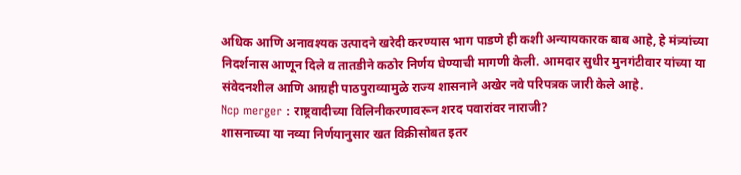अधिक आणि अनावश्यक उत्पादने खरेदी करण्यास भाग पाडणे ही कशी अन्यायकारक बाब आहे, हे मंत्र्यांच्या निदर्शनास आणून दिले व तातडीने कठोर निर्णय घेण्याची मागणी केली. आमदार सुधीर मुनगंटीवार यांच्या या संवेदनशील आणि आग्रही पाठपुराव्यामुळे राज्य शासनाने अखेर नवे परिपत्रक जारी केले आहे.
Ncp merger : राष्ट्रवादीच्या विलिनीकरणावरून शरद पवारांवर नाराजी?
शासनाच्या या नव्या निर्णयानुसार खत विक्रीसोबत इतर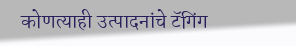कोणत्याही उत्पादनांचे टॅगिंग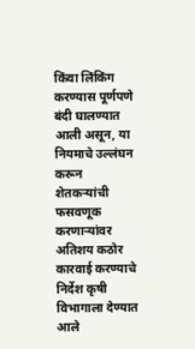किंवा लिंकिंग करण्यास पूर्णपणे बंदी घालण्यात आली असून, या नियमाचे उल्लंघन करून शेतकऱ्यांची फसवणूक करणाऱ्यांवर अतिशय कठोर कारवाई करण्याचे निर्देश कृषी विभागाला देण्यात आले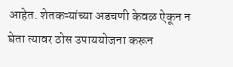आहेत. शेतकऱ्यांच्या अडचणी केवळ ऐकून न घेता त्यावर ठोस उपाययोजना करून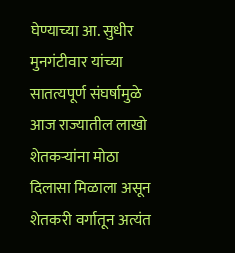घेण्याच्या आ. सुधीर मुनगंटीवार यांच्या सातत्यपूर्ण संघर्षामुळे आज राज्यातील लाखो शेतकऱ्यांना मोठा दिलासा मिळाला असून शेतकरी वर्गातून अत्यंत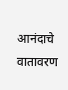आनंदाचे वातावरण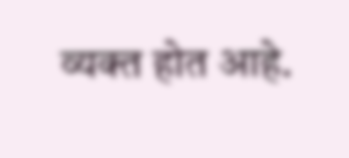व्यक्त होत आहे.